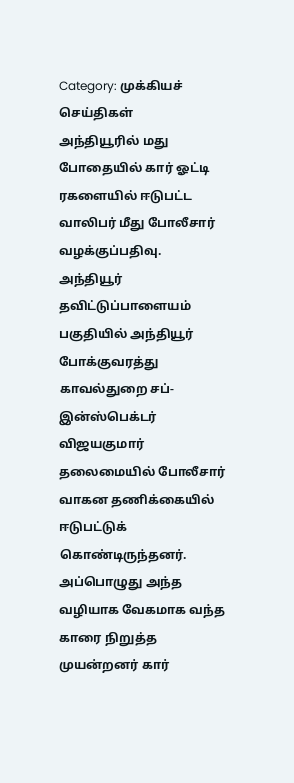Category: முக்கியச் செய்திகள்
அந்தியூரில் மது போதையில் கார் ஓட்டி ரகளையில் ஈடுபட்ட வாலிபர் மீது போலீசார் வழக்குப்பதிவு.
அந்தியூர் தவிட்டுப்பாளையம் பகுதியில் அந்தியூர் போக்குவரத்து காவல்துறை சப்-இன்ஸ்பெக்டர் விஜயகுமார் தலைமையில் போலீசார் வாகன தணிக்கையில் ஈடுபட்டுக் கொண்டிருந்தனர். அப்பொழுது அந்த வழியாக வேகமாக வந்த காரை நிறுத்த முயன்றனர் கார்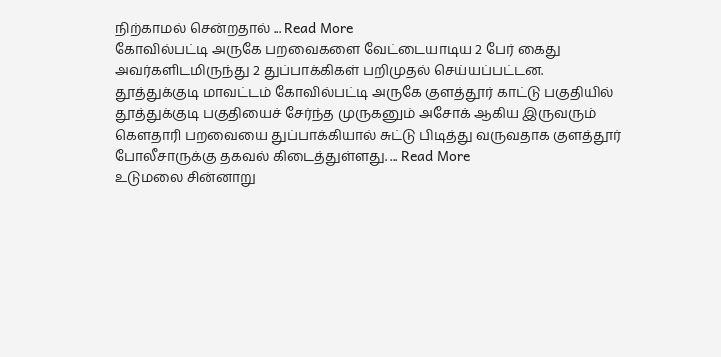நிற்காமல் சென்றதால் ... Read More
கோவில்பட்டி அருகே பறவைகளை வேட்டையாடிய 2 பேர் கைது அவர்களிடமிருந்து 2 துப்பாக்கிகள் பறிமுதல் செய்யப்பட்டன.
தூத்துக்குடி மாவட்டம் கோவில்பட்டி அருகே குளத்தூர் காட்டு பகுதியில் தூத்துக்குடி பகுதியைச் சேர்ந்த முருகனும் அசோக் ஆகிய இருவரும் கௌதாரி பறவையை துப்பாக்கியால் சுட்டு பிடித்து வருவதாக குளத்தூர் போலீசாருக்கு தகவல் கிடைத்துள்ளது. ... Read More
உடுமலை சின்னாறு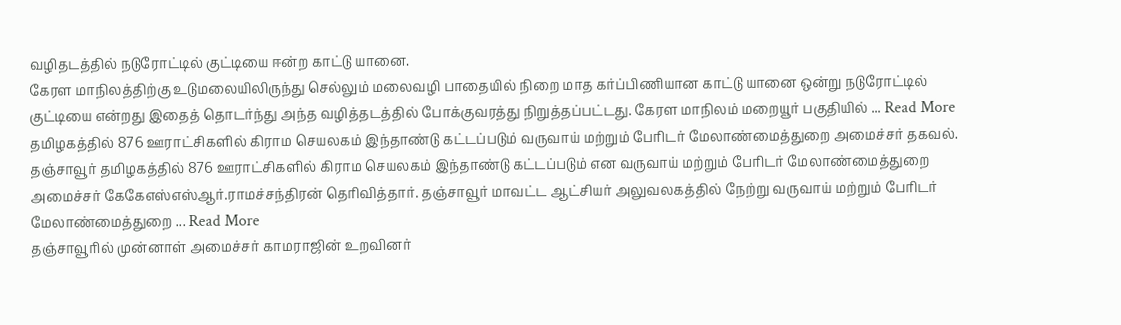வழிதடத்தில் நடுரோட்டில் குட்டியை ஈன்ற காட்டு யானை.
கேரள மாநிலத்திற்கு உடுமலையிலிருந்து செல்லும் மலைவழி பாதையில் நிறை மாத கர்ப்பிணியான காட்டு யானை ஒன்று நடுரோட்டில் குட்டியை என்றது இதைத் தொடர்ந்து அந்த வழித்தடத்தில் போக்குவரத்து நிறுத்தப்பட்டது. கேரள மாநிலம் மறையூர் பகுதியில் ... Read More
தமிழகத்தில் 876 ஊராட்சிகளில் கிராம செயலகம் இந்தாண்டு கட்டப்படும் வருவாய் மற்றும் பேரிடர் மேலாண்மைத்துறை அமைச்சர் தகவல்.
தஞ்சாவூர் தமிழகத்தில் 876 ஊராட்சிகளில் கிராம செயலகம் இந்தாண்டு கட்டப்படும் என வருவாய் மற்றும் பேரிடர் மேலாண்மைத்துறை அமைச்சர் கேகேஎஸ்எஸ்ஆர்.ராமச்சந்திரன் தெரிவித்தார். தஞ்சாவூர் மாவட்ட ஆட்சியர் அலுவலகத்தில் நேற்று வருவாய் மற்றும் பேரிடர் மேலாண்மைத்துறை ... Read More
தஞ்சாவூரில் முன்னாள் அமைச்சர் காமராஜின் உறவினர்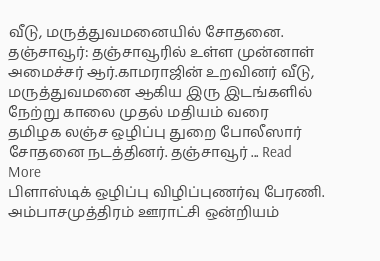வீடு, மருத்துவமனையில் சோதனை.
தஞ்சாவூர்: தஞ்சாவூரில் உள்ள முன்னாள் அமைச்சர் ஆர்.காமராஜின் உறவினர் வீடு, மருத்துவமனை ஆகிய இரு இடங்களில் நேற்று காலை முதல் மதியம் வரை தமிழக லஞ்ச ஒழிப்பு துறை போலீஸார் சோதனை நடத்தினர். தஞ்சாவூர் ... Read More
பிளாஸ்டிக் ஒழிப்பு விழிப்புணர்வு பேரணி.
அம்பாசமுத்திரம் ஊராட்சி ஒன்றியம்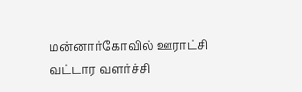மன்னார்கோவில் ஊராட்சி வட்டார வளர்ச்சி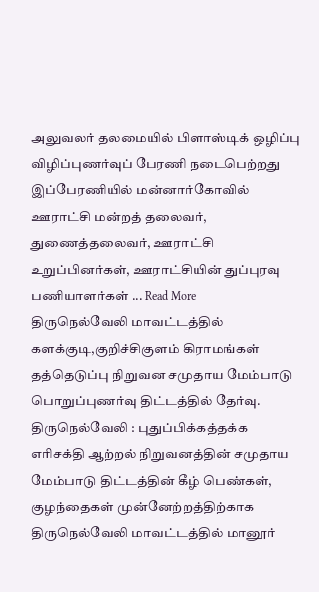அலுவலர் தலமையில் பிளாஸ்டிக் ஒழிப்பு விழிப்புணர்வுப் பேரணி நடைபெற்றது இப்பேரணியில் மன்னார்கோவில் ஊராட்சி மன்றத் தலைவர், துணைத்தலைவர், ஊராட்சி உறுப்பினர்கள், ஊராட்சியின் துப்புரவு பணியாளர்கள் ... Read More
திருநெல்வேலி மாவட்டத்தில் களக்குடி,குறிச்சிகுளம் கிராமங்கள் தத்தெடுப்பு நிறுவன சமுதாய மேம்பாடு பொறுப்புணர்வு திட்டத்தில் தேர்வு.
திருநெல்வேலி : புதுப்பிக்கத்தக்க எரிசக்தி ஆற்றல் நிறுவனத்தின் சமுதாய மேம்பாடு திட்டத்தின் கீழ் பெண்கள், குழந்தைகள் முன்னேற்றத்திற்காக திருநெல்வேலி மாவட்டத்தில் மானூர்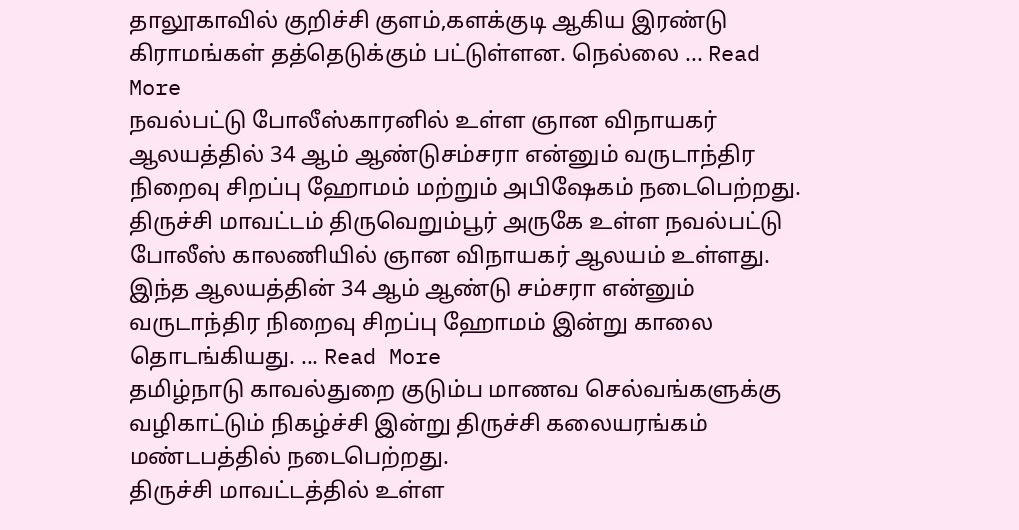தாலூகாவில் குறிச்சி குளம்,களக்குடி ஆகிய இரண்டு கிராமங்கள் தத்தெடுக்கும் பட்டுள்ளன. நெல்லை ... Read More
நவல்பட்டு போலீஸ்காரனில் உள்ள ஞான விநாயகர் ஆலயத்தில் 34 ஆம் ஆண்டுசம்சரா என்னும் வருடாந்திர நிறைவு சிறப்பு ஹோமம் மற்றும் அபிஷேகம் நடைபெற்றது.
திருச்சி மாவட்டம் திருவெறும்பூர் அருகே உள்ள நவல்பட்டு போலீஸ் காலணியில் ஞான விநாயகர் ஆலயம் உள்ளது. இந்த ஆலயத்தின் 34 ஆம் ஆண்டு சம்சரா என்னும் வருடாந்திர நிறைவு சிறப்பு ஹோமம் இன்று காலை தொடங்கியது. ... Read More
தமிழ்நாடு காவல்துறை குடும்ப மாணவ செல்வங்களுக்கு வழிகாட்டும் நிகழ்ச்சி இன்று திருச்சி கலையரங்கம் மண்டபத்தில் நடைபெற்றது.
திருச்சி மாவட்டத்தில் உள்ள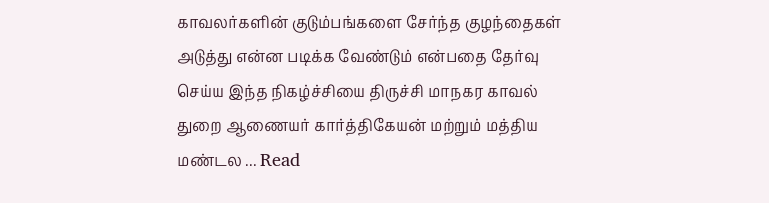காவலர்களின் குடும்பங்களை சேர்ந்த குழந்தைகள் அடுத்து என்ன படிக்க வேண்டும் என்பதை தேர்வு செய்ய இந்த நிகழ்ச்சியை திருச்சி மாநகர காவல் துறை ஆணையர் கார்த்திகேயன் மற்றும் மத்திய மண்டல ... Read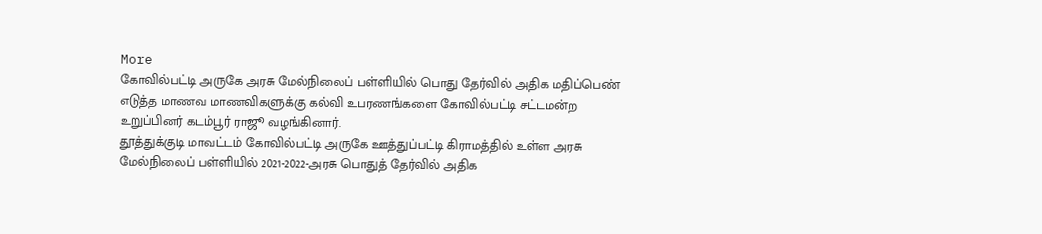More
கோவில்பட்டி அருகே அரசு மேல்நிலைப் பள்ளியில் பொது தேர்வில் அதிக மதிப்பெண் எடுத்த மாணவ மாணவிகளுக்கு கல்வி உபரணங்களை கோவில்பட்டி சட்டமன்ற உறுப்பினர் கடம்பூர் ராஜூ வழங்கினார்.
தூத்துக்குடி மாவட்டம் கோவில்பட்டி அருகே ஊத்துப்பட்டி கிராமத்தில் உள்ள அரசு மேல்நிலைப் பள்ளியில் 2021-2022-அரசு பொதுத் தேர்வில் அதிக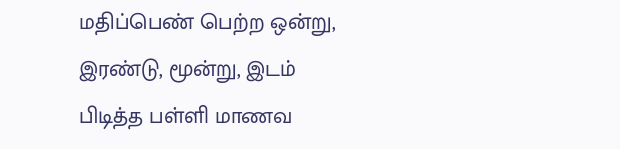மதிப்பெண் பெற்ற ஒன்று, இரண்டு, மூன்று, இடம் பிடித்த பள்ளி மாணவ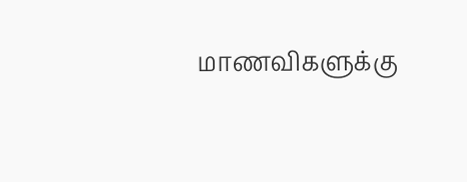மாணவிகளுக்கு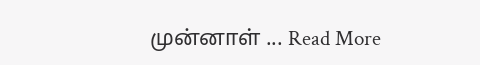முன்னாள் ... Read More